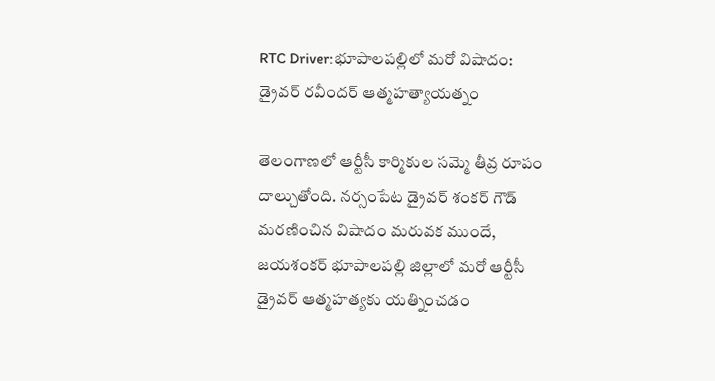RTC Driver:భూపాలపల్లిలో మరో విషాదం: డ్రైవర్ రవీందర్ ఆత్మహత్యాయత్నం

తెలంగాణలో ఆర్టీసీ కార్మికుల సమ్మె తీవ్ర రూపం దాల్చుతోంది. నర్సంపేట డ్రైవర్ శంకర్ గౌడ్ మరణించిన విషాదం మరువక ముందే, జయశంకర్ భూపాలపల్లి జిల్లాలో మరో ఆర్టీసీ డ్రైవర్ ఆత్మహత్యకు యత్నించడం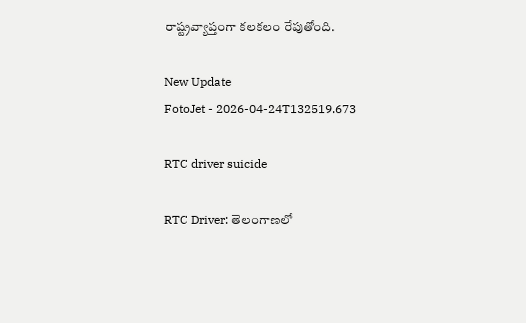రాష్ట్రవ్యాప్తంగా కలకలం రేపుతోంది.

New Update
FotoJet - 2026-04-24T132519.673

RTC driver suicide

RTC Driver: తెలంగాణలో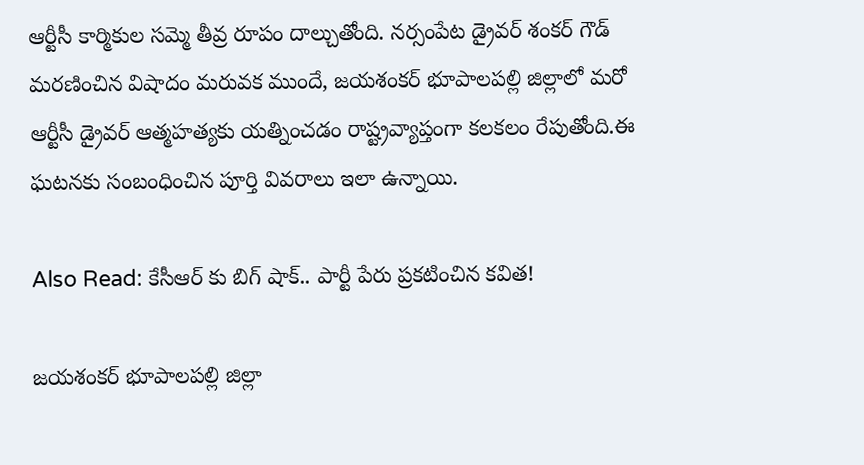ఆర్టీసీ కార్మికుల సమ్మె తీవ్ర రూపం దాల్చుతోంది. నర్సంపేట డ్రైవర్ శంకర్ గౌడ్ మరణించిన విషాదం మరువక ముందే, జయశంకర్ భూపాలపల్లి జిల్లాలో మరో ఆర్టీసీ డ్రైవర్ ఆత్మహత్యకు యత్నించడం రాష్ట్రవ్యాప్తంగా కలకలం రేపుతోంది.ఈ ఘటనకు సంబంధించిన పూర్తి వివరాలు ఇలా ఉన్నాయి.

Also Read: కేసీఆర్ కు బిగ్ షాక్.. పార్టీ పేరు ప్రకటించిన కవిత!

జయశంకర్ భూపాలపల్లి జిల్లా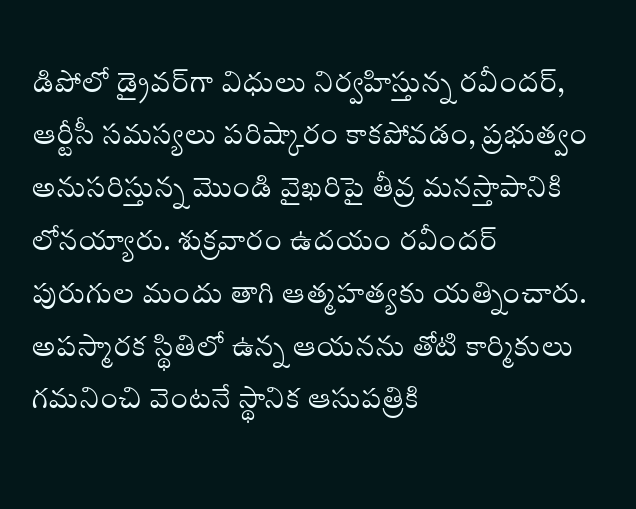డిపోలో డ్రైవర్‌గా విధులు నిర్వహిస్తున్న రవీందర్, ఆర్టీసీ సమస్యలు పరిష్కారం కాకపోవడం, ప్రభుత్వం అనుసరిస్తున్న మొండి వైఖరిపై తీవ్ర మనస్తాపానికి లోనయ్యారు. శుక్రవారం ఉదయం రవీందర్ పురుగుల మందు తాగి ఆత్మహత్యకు యత్నించారు. అపస్మారక స్థితిలో ఉన్న ఆయనను తోటి కార్మికులు గమనించి వెంటనే స్థానిక ఆసుపత్రికి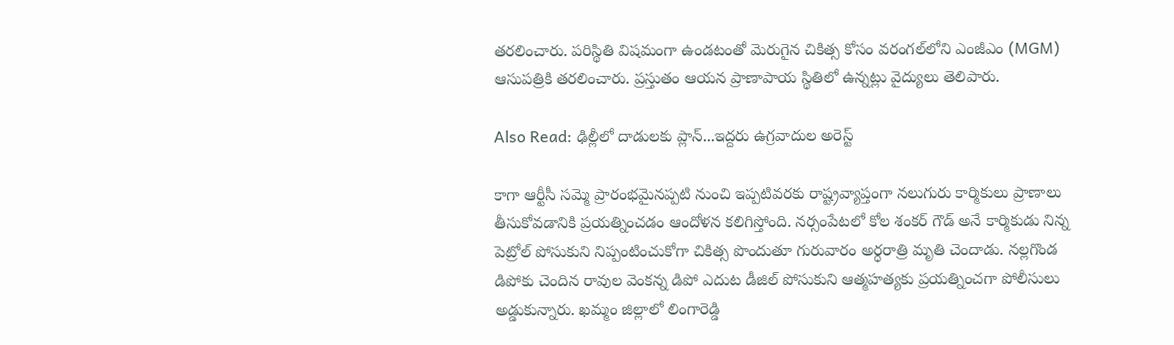తరలించారు. పరిస్థితి విషమంగా ఉండటంతో మెరుగైన చికిత్స కోసం వరంగల్‌లోని ఎంజీఎం (MGM) ఆసుపత్రికి తరలించారు. ప్రస్తుతం ఆయన ప్రాణాపాయ స్థితిలో ఉన్నట్లు వైద్యులు తెలిపారు.

Also Read: ఢిల్లీలో దాడులకు ప్లాన్‌...ఇద్దరు ఉగ్రవాదుల అరెస్ట్‌

కాగా ఆర్టీసీ సమ్మె ప్రారంభమైనప్పటి నుంచి ఇప్పటివరకు రాష్ట్రవ్యాప్తంగా నలుగురు కార్మికులు ప్రాణాలు తీసుకోవడానికి ప్రయత్నించడం ఆందోళన కలిగిస్తోంది. నర్సంపేటలో కోల శంకర్ గౌడ్ అనే కార్మికుడు నిన్న పెట్రోల్‌ పోసుకుని నిప్పంటించుకోగా చికిత్స పొందుతూ గురువారం అర్ధరాత్రి మృతి చెందాడు. నల్లగొండ డిపోకు చెందిన రావుల వెంకన్న డిపో ఎదుట డీజిల్ పోసుకుని ఆత్మహత్యకు ప్రయత్నించగా పోలీసులు అడ్డుకున్నారు. ఖమ్మం జిల్లాలో లింగారెడ్డి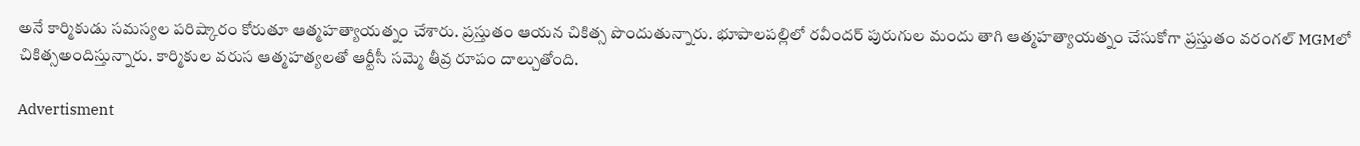అనే కార్మికుడు సమస్యల పరిష్కారం కోరుతూ ఆత్మహత్యాయత్నం చేశారు. ప్రస్తుతం ఆయన చికిత్స పొందుతున్నారు. భూపాలపల్లిలో రవీందర్‌ పురుగుల మందు తాగి ఆత్మహత్యాయత్నం చేసుకోగా ప్రస్తుతం వరంగల్ MGMలో చికిత్సఅందిస్తున్నారు. కార్మికుల వరుస ఆత్మహత్యలతో ఆర్టీసీ సమ్మె తీవ్ర రూపం దాల్చుతోంది.

Advertisment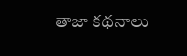తాజా కథనాలు